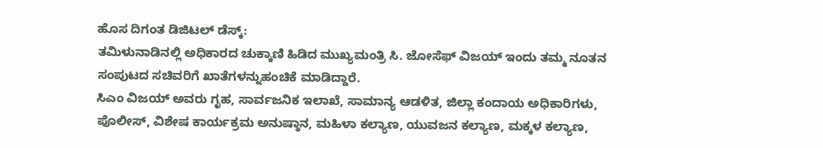ಹೊಸ ದಿಗಂತ ಡಿಜಿಟಲ್ ಡೆಸ್ಕ್:
ತಮಿಳುನಾಡಿನಲ್ಲಿ ಅಧಿಕಾರದ ಚುಕ್ಕಾಣಿ ಹಿಡಿದ ಮುಖ್ಯಮಂತ್ರಿ ಸಿ. ಜೋಸೆಫ್ ವಿಜಯ್ ಇಂದು ತಮ್ಮ ನೂತನ ಸಂಪುಟದ ಸಚಿವರಿಗೆ ಖಾತೆಗಳನ್ನುಹಂಚಿಕೆ ಮಾಡಿದ್ದಾರೆ.
ಸಿಎಂ ವಿಜಯ್ ಅವರು ಗೃಹ, ಸಾರ್ವಜನಿಕ ಇಲಾಖೆ, ಸಾಮಾನ್ಯ ಆಡಳಿತ, ಜಿಲ್ಲಾ ಕಂದಾಯ ಅಧಿಕಾರಿಗಳು, ಪೊಲೀಸ್, ವಿಶೇಷ ಕಾರ್ಯಕ್ರಮ ಅನುಷ್ಠಾನ, ಮಹಿಳಾ ಕಲ್ಯಾಣ, ಯುವಜನ ಕಲ್ಯಾಣ, ಮಕ್ಕಳ ಕಲ್ಯಾಣ,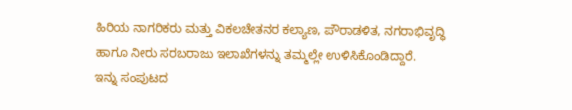ಹಿರಿಯ ನಾಗರಿಕರು ಮತ್ತು ವಿಕಲಚೇತನರ ಕಲ್ಯಾಣ, ಪೌರಾಡಳಿತ, ನಗರಾಭಿವೃದ್ಧಿ ಹಾಗೂ ನೀರು ಸರಬರಾಜು ಇಲಾಖೆಗಳನ್ನು ತಮ್ಮಲ್ಲೇ ಉಳಿಸಿಕೊಂಡಿದ್ದಾರೆ.
ಇನ್ನು ಸಂಪುಟದ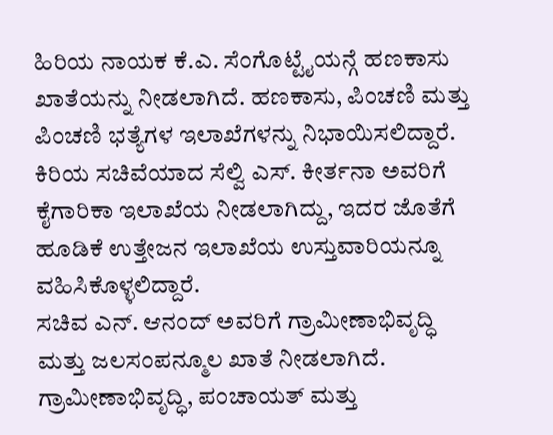ಹಿರಿಯ ನಾಯಕ ಕೆ.ಎ. ಸೆಂಗೊಟ್ಟೈಯನ್ಗೆ ಹಣಕಾಸು ಖಾತೆಯನ್ನು ನೀಡಲಾಗಿದೆ. ಹಣಕಾಸು, ಪಿಂಚಣಿ ಮತ್ತು ಪಿಂಚಣಿ ಭತ್ಯೆಗಳ ಇಲಾಖೆಗಳನ್ನು ನಿಭಾಯಿಸಲಿದ್ದಾರೆ.
ಕಿರಿಯ ಸಚಿವೆಯಾದ ಸೆಲ್ವಿ ಎಸ್. ಕೀರ್ತನಾ ಅವರಿಗೆ ಕೈಗಾರಿಕಾ ಇಲಾಖೆಯ ನೀಡಲಾಗಿದ್ದು, ಇದರ ಜೊತೆಗೆ ಹೂಡಿಕೆ ಉತ್ತೇಜನ ಇಲಾಖೆಯ ಉಸ್ತುವಾರಿಯನ್ನೂ ವಹಿಸಿಕೊಳ್ಳಲಿದ್ದಾರೆ.
ಸಚಿವ ಎನ್. ಆನಂದ್ ಅವರಿಗೆ ಗ್ರಾಮೀಣಾಭಿವೃದ್ಧಿ ಮತ್ತು ಜಲಸಂಪನ್ಮೂಲ ಖಾತೆ ನೀಡಲಾಗಿದೆ. ಗ್ರಾಮೀಣಾಭಿವೃದ್ಧಿ, ಪಂಚಾಯತ್ ಮತ್ತು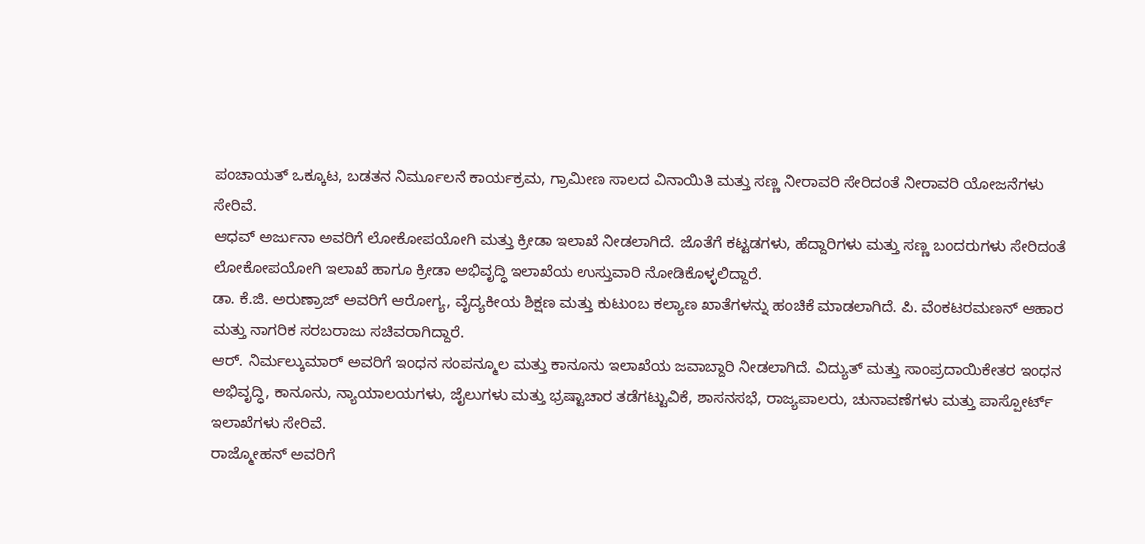ಪಂಚಾಯತ್ ಒಕ್ಕೂಟ, ಬಡತನ ನಿರ್ಮೂಲನೆ ಕಾರ್ಯಕ್ರಮ, ಗ್ರಾಮೀಣ ಸಾಲದ ವಿನಾಯಿತಿ ಮತ್ತು ಸಣ್ಣ ನೀರಾವರಿ ಸೇರಿದಂತೆ ನೀರಾವರಿ ಯೋಜನೆಗಳು ಸೇರಿವೆ.
ಆಧವ್ ಅರ್ಜುನಾ ಅವರಿಗೆ ಲೋಕೋಪಯೋಗಿ ಮತ್ತು ಕ್ರೀಡಾ ಇಲಾಖೆ ನೀಡಲಾಗಿದೆ. ಜೊತೆಗೆ ಕಟ್ಟಡಗಳು, ಹೆದ್ದಾರಿಗಳು ಮತ್ತು ಸಣ್ಣ ಬಂದರುಗಳು ಸೇರಿದಂತೆ ಲೋಕೋಪಯೋಗಿ ಇಲಾಖೆ ಹಾಗೂ ಕ್ರೀಡಾ ಅಭಿವೃದ್ಧಿ ಇಲಾಖೆಯ ಉಸ್ತುವಾರಿ ನೋಡಿಕೊಳ್ಳಲಿದ್ದಾರೆ.
ಡಾ. ಕೆ.ಜಿ. ಅರುಣ್ರಾಜ್ ಅವರಿಗೆ ಆರೋಗ್ಯ, ವೈದ್ಯಕೀಯ ಶಿಕ್ಷಣ ಮತ್ತು ಕುಟುಂಬ ಕಲ್ಯಾಣ ಖಾತೆಗಳನ್ನು ಹಂಚಿಕೆ ಮಾಡಲಾಗಿದೆ. ಪಿ. ವೆಂಕಟರಮಣನ್ ಆಹಾರ ಮತ್ತು ನಾಗರಿಕ ಸರಬರಾಜು ಸಚಿವರಾಗಿದ್ದಾರೆ.
ಆರ್. ನಿರ್ಮಲ್ಕುಮಾರ್ ಅವರಿಗೆ ಇಂಧನ ಸಂಪನ್ಮೂಲ ಮತ್ತು ಕಾನೂನು ಇಲಾಖೆಯ ಜವಾಬ್ದಾರಿ ನೀಡಲಾಗಿದೆ. ವಿದ್ಯುತ್ ಮತ್ತು ಸಾಂಪ್ರದಾಯಿಕೇತರ ಇಂಧನ ಅಭಿವೃದ್ಧಿ, ಕಾನೂನು, ನ್ಯಾಯಾಲಯಗಳು, ಜೈಲುಗಳು ಮತ್ತು ಭ್ರಷ್ಟಾಚಾರ ತಡೆಗಟ್ಟುವಿಕೆ, ಶಾಸನಸಭೆ, ರಾಜ್ಯಪಾಲರು, ಚುನಾವಣೆಗಳು ಮತ್ತು ಪಾಸ್ಪೋರ್ಟ್ ಇಲಾಖೆಗಳು ಸೇರಿವೆ.
ರಾಜ್ಮೋಹನ್ ಅವರಿಗೆ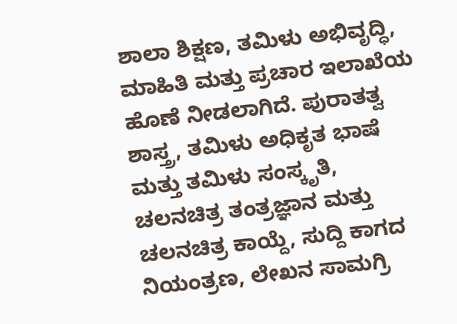ಶಾಲಾ ಶಿಕ್ಷಣ, ತಮಿಳು ಅಭಿವೃದ್ಧಿ, ಮಾಹಿತಿ ಮತ್ತು ಪ್ರಚಾರ ಇಲಾಖೆಯ ಹೊಣೆ ನೀಡಲಾಗಿದೆ. ಪುರಾತತ್ವ ಶಾಸ್ತ್ರ, ತಮಿಳು ಅಧಿಕೃತ ಭಾಷೆ ಮತ್ತು ತಮಿಳು ಸಂಸ್ಕೃತಿ, ಚಲನಚಿತ್ರ ತಂತ್ರಜ್ಞಾನ ಮತ್ತು ಚಲನಚಿತ್ರ ಕಾಯ್ದೆ, ಸುದ್ದಿ ಕಾಗದ ನಿಯಂತ್ರಣ, ಲೇಖನ ಸಾಮಗ್ರಿ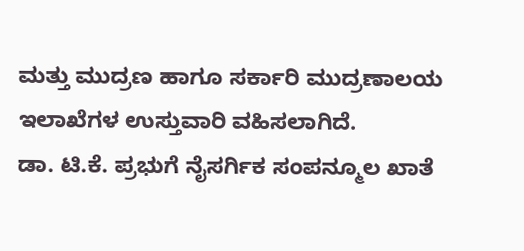ಮತ್ತು ಮುದ್ರಣ ಹಾಗೂ ಸರ್ಕಾರಿ ಮುದ್ರಣಾಲಯ ಇಲಾಖೆಗಳ ಉಸ್ತುವಾರಿ ವಹಿಸಲಾಗಿದೆ.
ಡಾ. ಟಿ.ಕೆ. ಪ್ರಭುಗೆ ನೈಸರ್ಗಿಕ ಸಂಪನ್ಮೂಲ ಖಾತೆ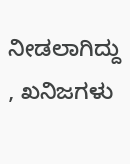ನೀಡಲಾಗಿದ್ದು , ಖನಿಜಗಳು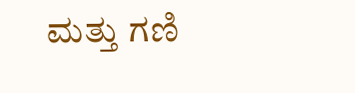ಮತ್ತು ಗಣಿ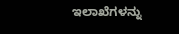ಇಲಾಖೆಗಳನ್ನು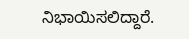ನಿಭಾಯಿಸಲಿದ್ದಾರೆ.